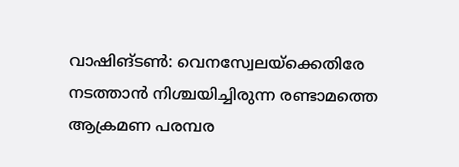വാഷിങ്ടൺ: വെനസ്വേലയ്‌ക്കെതിരേ നടത്താൻ നിശ്ചയിച്ചിരുന്ന രണ്ടാമത്തെ ആക്രമണ പരമ്പര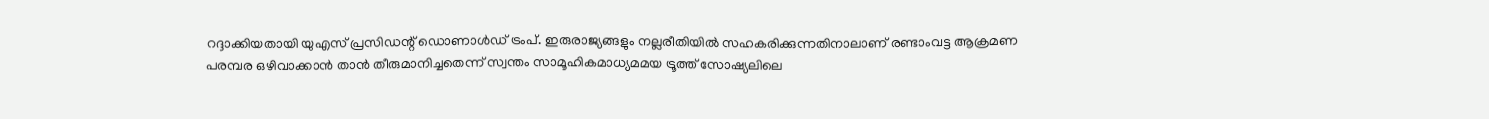റദ്ദാക്കിയതായി യുഎസ് പ്രസിഡന്റ് ഡൊണാൾഡ് ട്രംപ്. ഇരുരാജ്യങ്ങളും നല്ലരീതിയിൽ സഹകരിക്കുന്നതിനാലാണ് രണ്ടാംവട്ട ആക്രമണ പരമ്പര ഒഴിവാക്കാൻ താൻ തീരുമാനിച്ചതെന്ന് സ്വന്തം സാമൂഹികമാധ്യമമയ ട്രൂത്ത് സോഷ്യലിലെ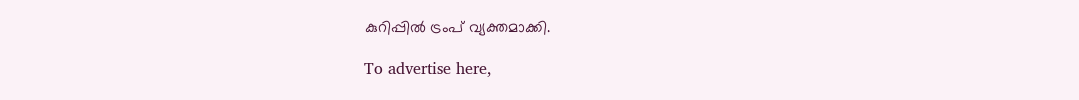കുറിപ്പിൽ ട്രംപ് വ്യക്തമാക്കി.

To advertise here,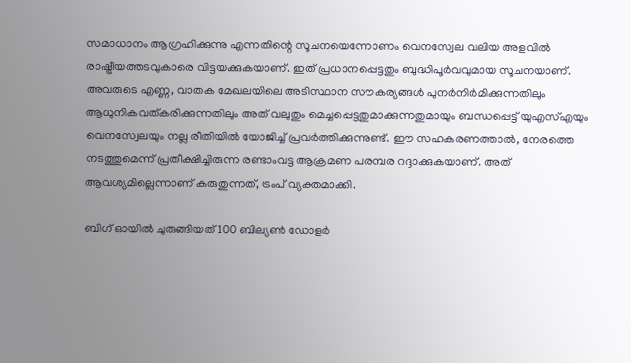സമാധാനം ആഗ്രഹിക്കുന്നു എന്നതിന്റെ സൂചനയെന്നോണം വെനസ്വേല വലിയ അളവിൽ രാഷ്ട്രീയത്തടവുകാരെ വിട്ടയക്കുകയാണ്. ഇത് പ്രധാനപ്പെട്ടതും ബുദ്ധിപൂർവവുമായ സൂചനയാണ്. അവരുടെ എണ്ണ, വാതക മേഖലയിലെ അടിസ്ഥാന സൗകര്യങ്ങൾ പുനർനിർമിക്കുന്നതിലും ആധുനികവത്കരിക്കുന്നതിലും അത് വലുതും മെച്ചപ്പെട്ടതുമാക്കുന്നതുമായും ബന്ധപ്പെട്ട് യുഎസ്എയും വെനസ്വേലയും നല്ല രീതിയിൽ യോജിച്ച് പ്രവർത്തിക്കുന്നുണ്ട്. ഈ സഹകരണത്താൽ, നേരത്തെ നടത്തുമെന്ന് പ്രതീക്ഷിച്ചിരുന്ന രണ്ടാംവട്ട ആക്രമണ പരമ്പര റദ്ദാക്കുകയാണ്. അത് ആവശ്യമില്ലെന്നാണ് കരുതുന്നത്, ട്രംപ് വ്യക്തമാക്കി.

ബിഗ് ഓയിൽ ചുരുങ്ങിയത് 100 ബില്യൺ ഡോളർ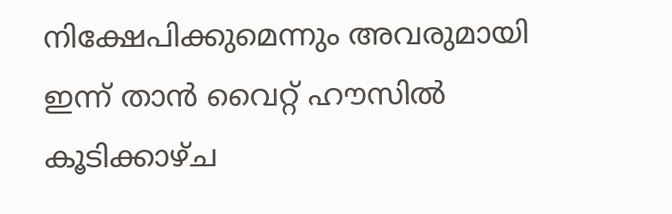നിക്ഷേപിക്കുമെന്നും അവരുമായി ഇന്ന് താൻ വൈറ്റ് ഹൗസിൽ കൂടിക്കാഴ്ച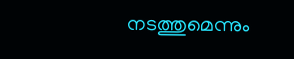നടത്തുമെന്നും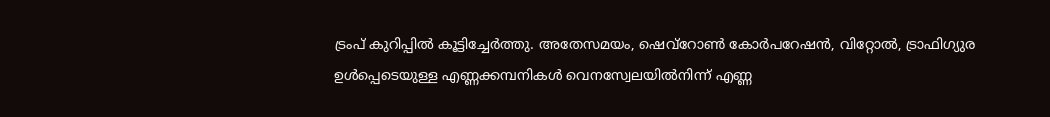ട്രംപ് കുറിപ്പിൽ കൂട്ടിച്ചേർത്തു. അതേസമയം, ഷെവ്‌റോൺ കോർപറേഷൻ, വിറ്റോൽ, ട്രാഫിഗ്യുര ഉൾപ്പെടെയുള്ള എണ്ണക്കമ്പനികൾ വെനസ്വേലയിൽനിന്ന് എണ്ണ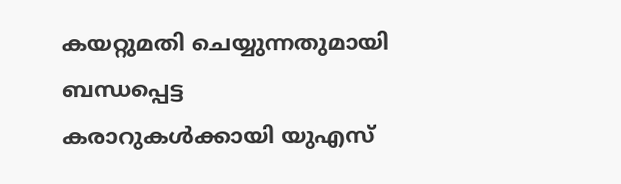കയറ്റുമതി ചെയ്യുന്നതുമായി ബന്ധപ്പെട്ട കരാറുകൾക്കായി യുഎസ്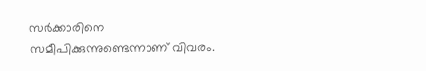സർക്കാരിനെ സമീപിക്കുന്നുണ്ടെന്നാണ് വിവരം.